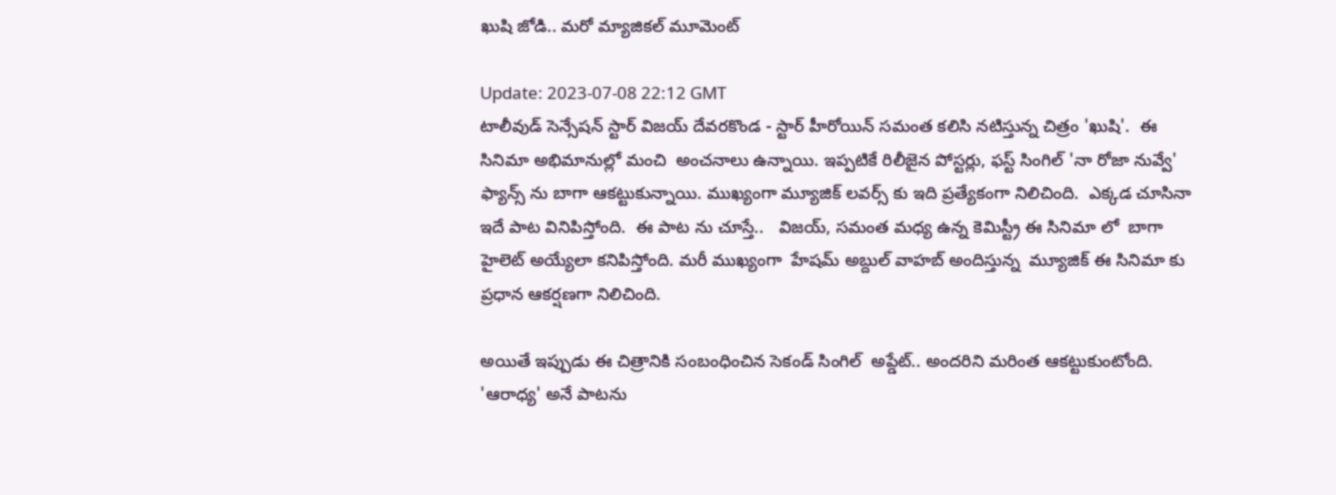ఖుషి జోడి.. మరో మ్యాజికల్ మూమెంట్

Update: 2023-07-08 22:12 GMT
టాలీవుడ్ సెన్సేషన్ స్టార్ విజయ్ దేవరకొండ - స్టార్ హీరోయిన్ సమంత కలిసి నటిస్తున్న చిత్రం 'ఖుషి'.  ఈ సినిమా అభిమానుల్లో మంచి  అంచనాలు ఉన్నాయి. ఇప్పటికే రిలీజైన పోస్టర్లు, ఫస్ట్ సింగిల్ 'నా రోజా నువ్వే' ఫ్యాన్స్ ను బాగా ఆకట్టుకున్నాయి. ముఖ్యంగా మ్యూజిక్ లవర్స్ కు ఇది ప్రత్యేకంగా నిలిచింది.  ఎక్కడ చూసినా ఇదే పాట వినిపిస్తోంది.  ఈ పాట ను చూస్తే..   విజయ్, సమంత మధ్య ఉన్న కెమిస్ట్రీ ఈ సినిమా లో  బాగా హైలెట్ అయ్యేలా కనిపిస్తోంది. మరీ ముఖ్యంగా  హేషమ్ అబ్దుల్ వాహబ్ అందిస్తున్న  మ్యూజిక్ ఈ సినిమా కు ప్రధాన ఆకర్షణగా నిలిచింది.

అయితే ఇప్పుడు ఈ చిత్రానికి సంబంధించిన సెకండ్ సింగిల్  అప్డేట్‌.. అందరిని మరింత ఆకట్టుకుంటోంది. 'ఆరాధ్య' అనే పాటను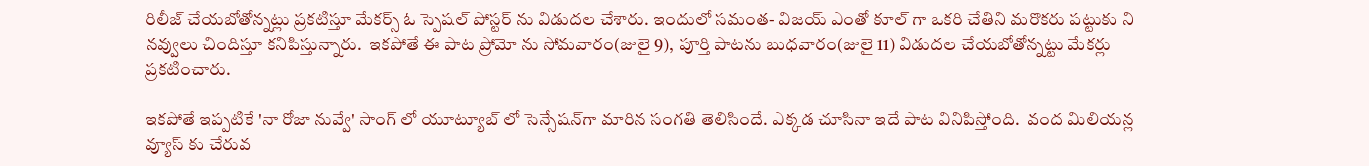రిలీజ్ చేయబోతోన్నట్లు ప్రకటిస్తూ మేకర్స్ ఓ స్పెషల్ పోస్టర్‌ ను విడుదల చేశారు. ఇందులో సమంత- విజయ్‌ ఎంతో కూల్‌ గా ఒకరి చేతిని మరొకరు పట్టుకు ని నవ్వులు చిందిస్తూ కనిపిస్తున్నారు.  ఇకపోతే ఈ పాట ప్రోమో ను సోమవారం(జులై 9), పూర్తి పాటను బుధవారం(జులై 11) విడుదల చేయబోతోన్నట్టు మేకర్లు ప్రకటించారు.

ఇకపోతే ఇప్పటికే 'నా రోజా నువ్వే' సాంగ్ లో యూట్యూబ్‌ లో సెన్సేషన్‌గా మారిన సంగతి తెలిసిందే. ఎక్కడ చూసినా ఇదే పాట వినిపిస్తోంది.  వంద మిలియన్ల వ్యూస్ కు చేరువ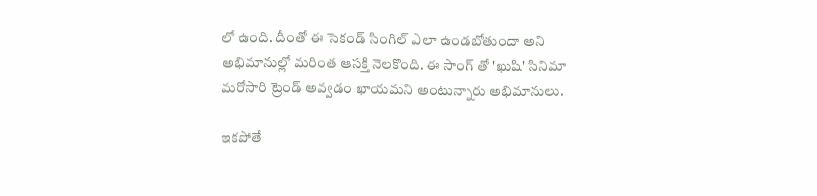లో ఉంది. దీంతో ఈ సెకండ్ సింగిల్‌ ఎలా ఉండబోతుందా అని అభిమానుల్లో మరింత ఆసక్తి నెలకొంది. ఈ సాంగ్ తో 'ఖుషి' సినిమా మరోసారి ట్రెండ్ అవ్వడం ఖాయమని అంటున్నారు అభిమానులు.

ఇకపోతే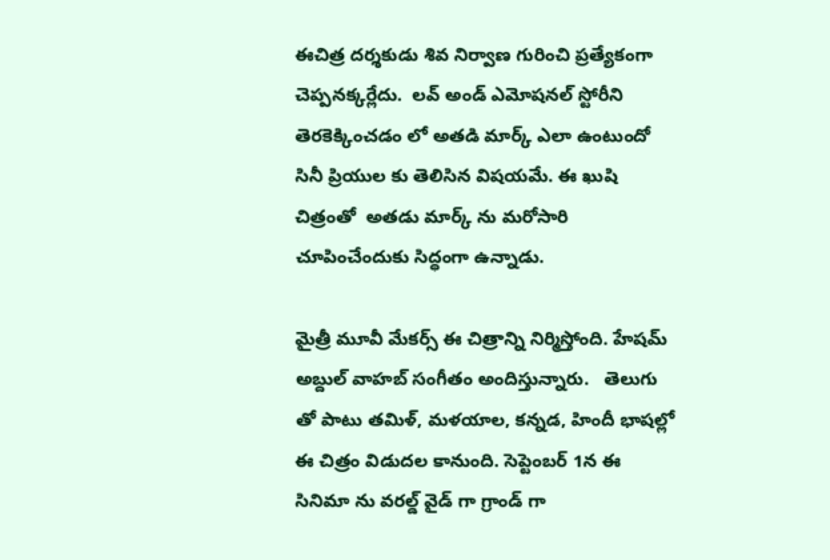ఈచిత్ర దర్శకుడు శివ నిర్వాణ గురించి ప్రత్యేకంగా చెప్పనక్కర్లేదు.  లవ్ అండ్ ఎమోషనల్ స్టోరీని తెరకెక్కించడం లో అతడి మార్క్ ఎలా ఉంటుందో సినీ ప్రియుల కు తెలిసిన విషయమే. ఈ ఖుషి  చిత్రంతో  అతడు మార్క్ ను మరోసారి చూపించేందుకు సిద్ధంగా ఉన్నాడు.

మైత్రీ మూవీ మేకర్స్ ఈ చిత్రాన్ని నిర్మిస్తోంది. హేషమ్ అబ్దుల్ వాహబ్ సంగీతం అందిస్తున్నారు.   తెలుగు తో పాటు తమిళ్, మళయాల, కన్నడ, హిందీ భాషల్లో ఈ చిత్రం విడుదల కానుంది. సెప్టెంబర్ 1న ఈ సినిమా ను వరల్డ్ వైడ్ గా గ్రాండ్ గా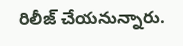రిలీజ్ చేయనున్నారు.